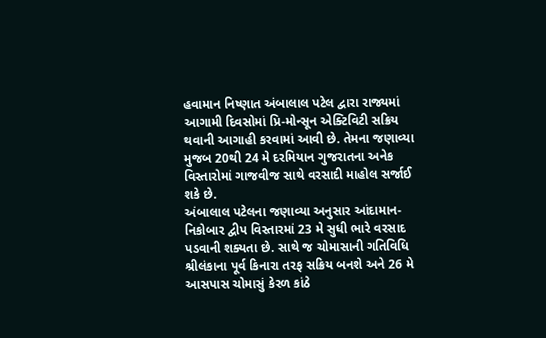હવામાન નિષ્ણાત અંબાલાલ પટેલ દ્વારા રાજ્યમાં આગામી દિવસોમાં પ્રિ-મોન્સૂન એક્ટિવિટી સક્રિય થવાની આગાહી કરવામાં આવી છે. તેમના જણાવ્યા મુજબ 20થી 24 મે દરમિયાન ગુજરાતના અનેક વિસ્તારોમાં ગાજવીજ સાથે વરસાદી માહોલ સર્જાઈ શકે છે.
અંબાલાલ પટેલના જણાવ્યા અનુસાર આંદામાન-નિકોબાર દ્વીપ વિસ્તારમાં 23 મે સુધી ભારે વરસાદ પડવાની શક્યતા છે. સાથે જ ચોમાસાની ગતિવિધિ શ્રીલંકાના પૂર્વ કિનારા તરફ સક્રિય બનશે અને 26 મે આસપાસ ચોમાસું કેરળ કાંઠે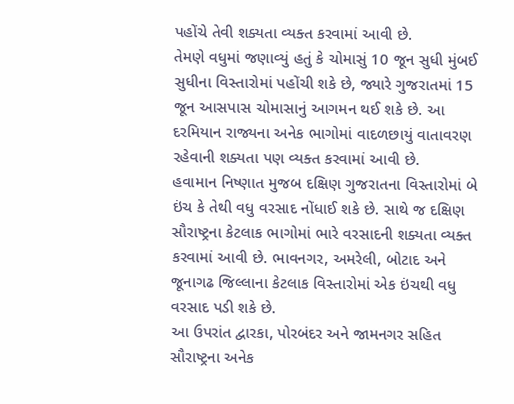પહોંચે તેવી શક્યતા વ્યક્ત કરવામાં આવી છે.
તેમણે વધુમાં જણાવ્યું હતું કે ચોમાસું 10 જૂન સુધી મુંબઈ સુધીના વિસ્તારોમાં પહોંચી શકે છે, જ્યારે ગુજરાતમાં 15 જૂન આસપાસ ચોમાસાનું આગમન થઈ શકે છે. આ દરમિયાન રાજ્યના અનેક ભાગોમાં વાદળછાયું વાતાવરણ રહેવાની શક્યતા પણ વ્યક્ત કરવામાં આવી છે.
હવામાન નિષ્ણાત મુજબ દક્ષિણ ગુજરાતના વિસ્તારોમાં બે ઇંચ કે તેથી વધુ વરસાદ નોંધાઈ શકે છે. સાથે જ દક્ષિણ સૌરાષ્ટ્રના કેટલાક ભાગોમાં ભારે વરસાદની શક્યતા વ્યક્ત કરવામાં આવી છે. ભાવનગર, અમરેલી, બોટાદ અને જૂનાગઢ જિલ્લાના કેટલાક વિસ્તારોમાં એક ઇંચથી વધુ વરસાદ પડી શકે છે.
આ ઉપરાંત દ્વારકા, પોરબંદર અને જામનગર સહિત સૌરાષ્ટ્રના અનેક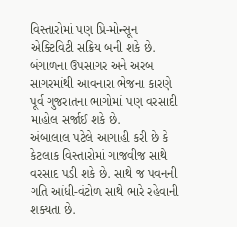વિસ્તારોમાં પણ પ્રિ-મોન્સૂન એક્ટિવિટી સક્રિય બની શકે છે. બંગાળના ઉપસાગર અને અરબ સાગરમાંથી આવનારા ભેજના કારણે પૂર્વ ગુજરાતના ભાગોમાં પણ વરસાદી માહોલ સર્જાઈ શકે છે.
અંબાલાલ પટેલે આગાહી કરી છે કે કેટલાક વિસ્તારોમાં ગાજવીજ સાથે વરસાદ પડી શકે છે. સાથે જ પવનની ગતિ આંધી-વંટોળ સાથે ભારે રહેવાની શક્યતા છે.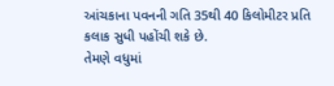આંચકાના પવનની ગતિ 35થી 40 કિલોમીટર પ્રતિ કલાક સુધી પહોંચી શકે છે.
તેમણે વધુમાં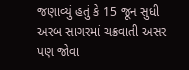જણાવ્યું હતું કે 15 જૂન સુધી અરબ સાગરમાં ચક્રવાતી અસર પણ જોવા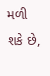મળી શકે છે,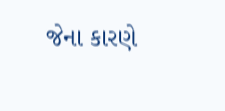જેના કારણે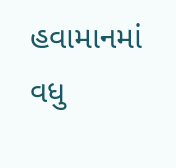હવામાનમાં વધુ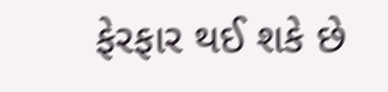ફેરફાર થઈ શકે છે